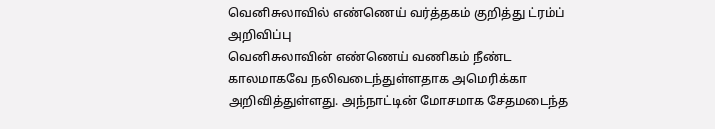வெனிசுலாவில் எண்ணெய் வர்த்தகம் குறித்து ட்ரம்ப் அறிவிப்பு
வெனிசுலாவின் எண்ணெய் வணிகம் நீண்ட காலமாகவே நலிவடைந்துள்ளதாக அமெரிக்கா அறிவித்துள்ளது. அந்நாட்டின் மோசமாக சேதமடைந்த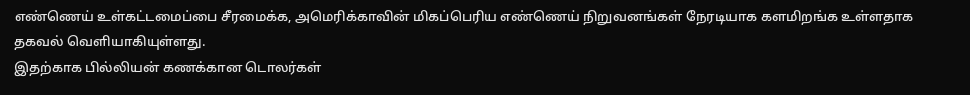எண்ணெய் உள்கட்டமைப்பை சீரமைக்க, அமெரிக்காவின் மிகப்பெரிய எண்ணெய் நிறுவனங்கள் நேரடியாக களமிறங்க உள்ளதாக தகவல் வெளியாகியுள்ளது.
இதற்காக பில்லியன் கணக்கான டொலர்கள்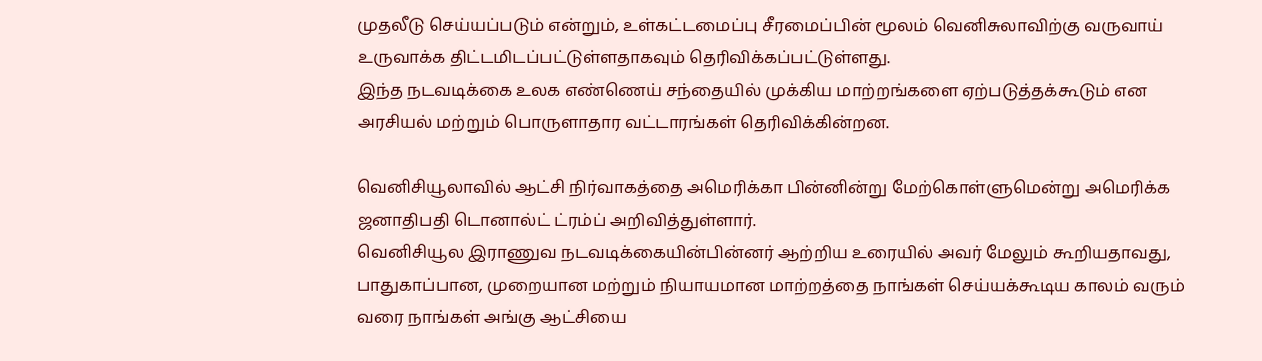முதலீடு செய்யப்படும் என்றும், உள்கட்டமைப்பு சீரமைப்பின் மூலம் வெனிசுலாவிற்கு வருவாய் உருவாக்க திட்டமிடப்பட்டுள்ளதாகவும் தெரிவிக்கப்பட்டுள்ளது.
இந்த நடவடிக்கை உலக எண்ணெய் சந்தையில் முக்கிய மாற்றங்களை ஏற்படுத்தக்கூடும் என அரசியல் மற்றும் பொருளாதார வட்டாரங்கள் தெரிவிக்கின்றன.

வெனிசியூலாவில் ஆட்சி நிர்வாகத்தை அமெரிக்கா பின்னின்று மேற்கொள்ளுமென்று அமெரிக்க ஜனாதிபதி டொனால்ட் ட்ரம்ப் அறிவித்துள்ளார்.
வெனிசியூல இராணுவ நடவடிக்கையின்பின்னர் ஆற்றிய உரையில் அவர் மேலும் கூறியதாவது, பாதுகாப்பான, முறையான மற்றும் நியாயமான மாற்றத்தை நாங்கள் செய்யக்கூடிய காலம் வரும் வரை நாங்கள் அங்கு ஆட்சியை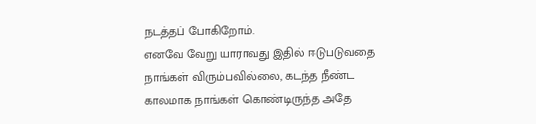நடத்தப் போகிறோம்.
எனவே வேறு யாராவது இதில் ஈடுபடுவதை நாங்கள் விரும்பவில்லை, கடந்த நீண்ட காலமாக நாங்கள் கொண்டிருந்த அதே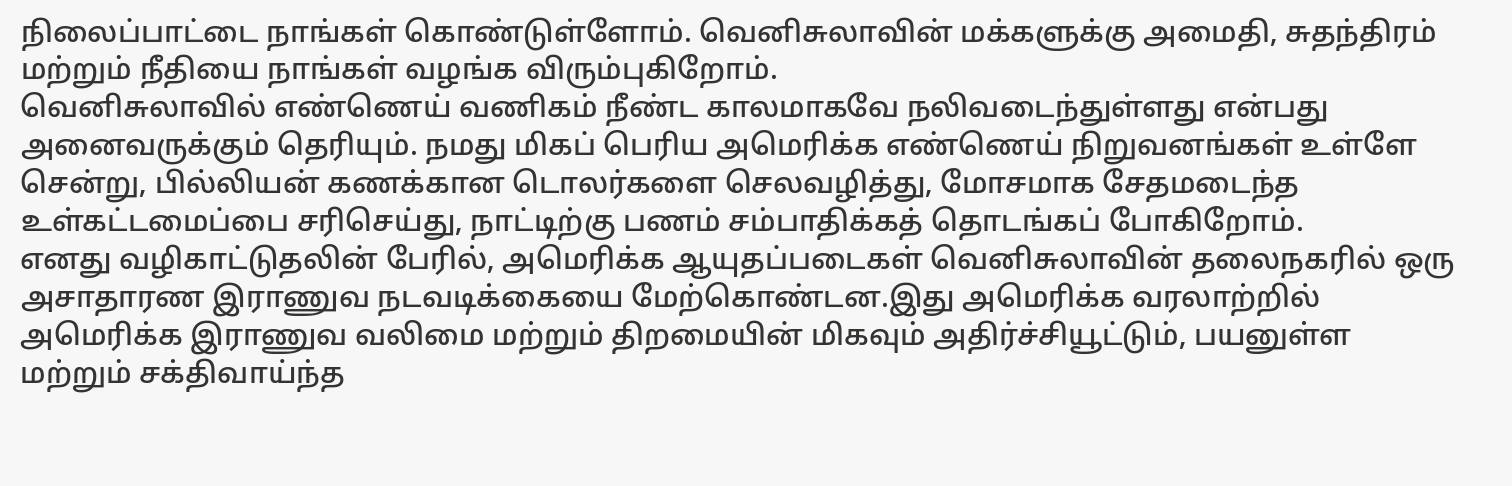நிலைப்பாட்டை நாங்கள் கொண்டுள்ளோம். வெனிசுலாவின் மக்களுக்கு அமைதி, சுதந்திரம் மற்றும் நீதியை நாங்கள் வழங்க விரும்புகிறோம்.
வெனிசுலாவில் எண்ணெய் வணிகம் நீண்ட காலமாகவே நலிவடைந்துள்ளது என்பது அனைவருக்கும் தெரியும். நமது மிகப் பெரிய அமெரிக்க எண்ணெய் நிறுவனங்கள் உள்ளே சென்று, பில்லியன் கணக்கான டொலர்களை செலவழித்து, மோசமாக சேதமடைந்த உள்கட்டமைப்பை சரிசெய்து, நாட்டிற்கு பணம் சம்பாதிக்கத் தொடங்கப் போகிறோம்.
எனது வழிகாட்டுதலின் பேரில், அமெரிக்க ஆயுதப்படைகள் வெனிசுலாவின் தலைநகரில் ஒரு அசாதாரண இராணுவ நடவடிக்கையை மேற்கொண்டன.இது அமெரிக்க வரலாற்றில் அமெரிக்க இராணுவ வலிமை மற்றும் திறமையின் மிகவும் அதிர்ச்சியூட்டும், பயனுள்ள மற்றும் சக்திவாய்ந்த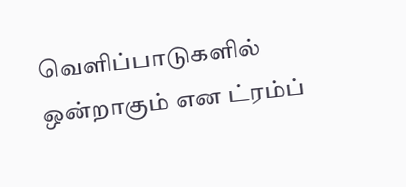வெளிப்பாடுகளில் ஒன்றாகும் என ட்ரம்ப்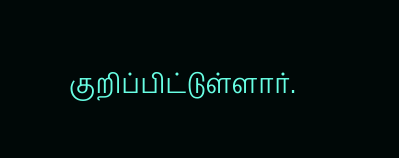குறிப்பிட்டுள்ளார்.